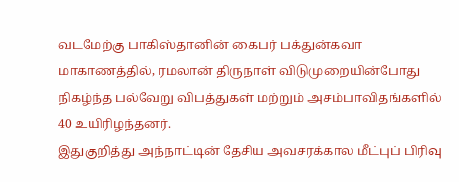வடமேற்கு பாகிஸ்தானின் கைபர் பக்துன்கவா மாகாணத்தில், ரமலான் திருநாள் விடுமுறையின்போது நிகழ்ந்த பல்வேறு விபத்துகள் மற்றும் அசம்பாவிதங்களில் 40 உயிரிழந்தனர்.
இதுகுறித்து அந்நாட்டின் தேசிய அவசரக்கால மீட்புப் பிரிவு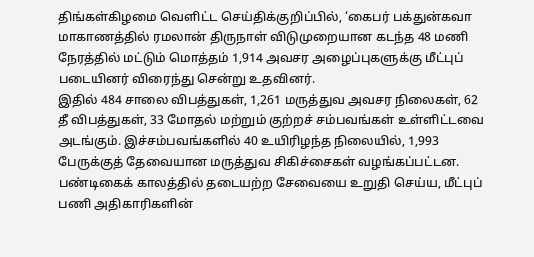திங்கள்கிழமை வெளிட்ட செய்திக்குறிப்பில், ‘கைபர் பக்துன்கவா மாகாணத்தில் ரமலான் திருநாள் விடுமுறையான கடந்த 48 மணி நேரத்தில் மட்டும் மொத்தம் 1,914 அவசர அழைப்புகளுக்கு மீட்புப் படையினர் விரைந்து சென்று உதவினர்.
இதில் 484 சாலை விபத்துகள், 1,261 மருத்துவ அவசர நிலைகள், 62 தீ விபத்துகள், 33 மோதல் மற்றும் குற்றச் சம்பவங்கள் உள்ளிட்டவை அடங்கும். இச்சம்பவங்களில் 40 உயிரிழந்த நிலையில், 1,993 பேருக்குத் தேவையான மருத்துவ சிகிச்சைகள் வழங்கப்பட்டன.
பண்டிகைக் காலத்தில் தடையற்ற சேவையை உறுதி செய்ய, மீட்புப் பணி அதிகாரிகளின்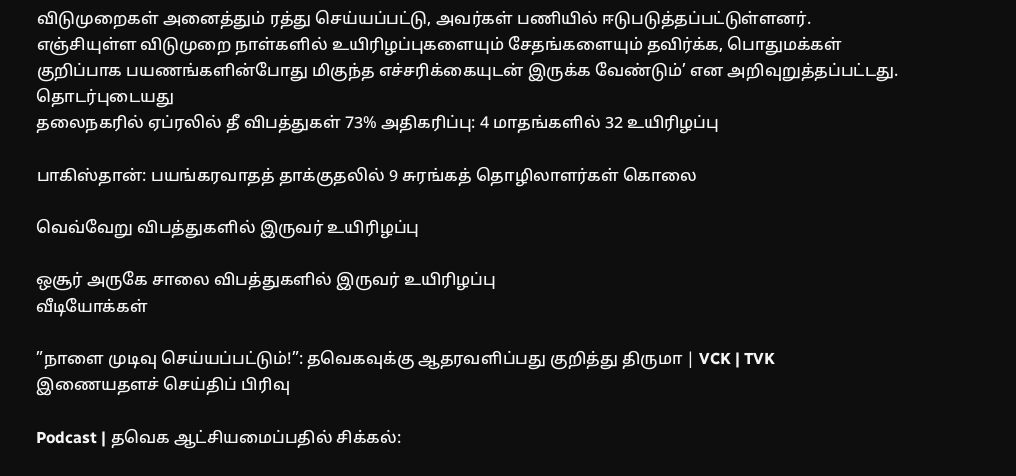விடுமுறைகள் அனைத்தும் ரத்து செய்யப்பட்டு, அவர்கள் பணியில் ஈடுபடுத்தப்பட்டுள்ளனர்.
எஞ்சியுள்ள விடுமுறை நாள்களில் உயிரிழப்புகளையும் சேதங்களையும் தவிர்க்க, பொதுமக்கள் குறிப்பாக பயணங்களின்போது மிகுந்த எச்சரிக்கையுடன் இருக்க வேண்டும்’ என அறிவுறுத்தப்பட்டது.
தொடர்புடையது
தலைநகரில் ஏப்ரலில் தீ விபத்துகள் 73% அதிகரிப்பு: 4 மாதங்களில் 32 உயிரிழப்பு

பாகிஸ்தான்: பயங்கரவாதத் தாக்குதலில் 9 சுரங்கத் தொழிலாளர்கள் கொலை

வெவ்வேறு விபத்துகளில் இருவர் உயிரிழப்பு

ஒசூர் அருகே சாலை விபத்துகளில் இருவர் உயிரிழப்பு
வீடியோக்கள்

”நாளை முடிவு செய்யப்பட்டும்!”: தவெகவுக்கு ஆதரவளிப்பது குறித்து திருமா | VCK | TVK
இணையதளச் செய்திப் பிரிவு

Podcast | தவெக ஆட்சியமைப்பதில் சிக்கல்: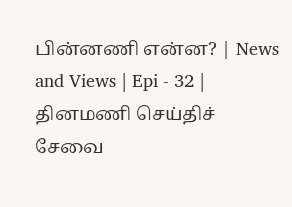பின்னணி என்ன? | News and Views | Epi - 32 |
தினமணி செய்திச் சேவை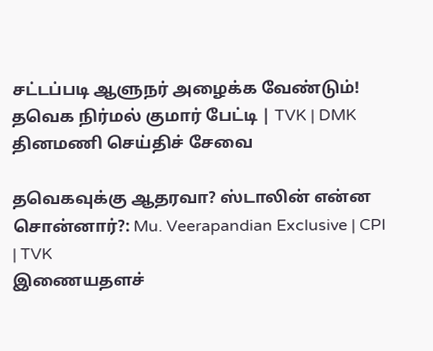சட்டப்படி ஆளுநர் அழைக்க வேண்டும்! தவெக நிர்மல் குமார் பேட்டி | TVK | DMK
தினமணி செய்திச் சேவை

தவெகவுக்கு ஆதரவா? ஸ்டாலின் என்ன சொன்னார்?: Mu. Veerapandian Exclusive | CPI | TVK
இணையதளச்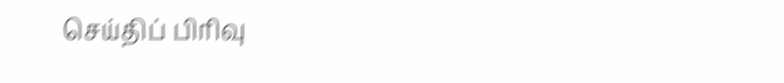செய்திப் பிரிவு